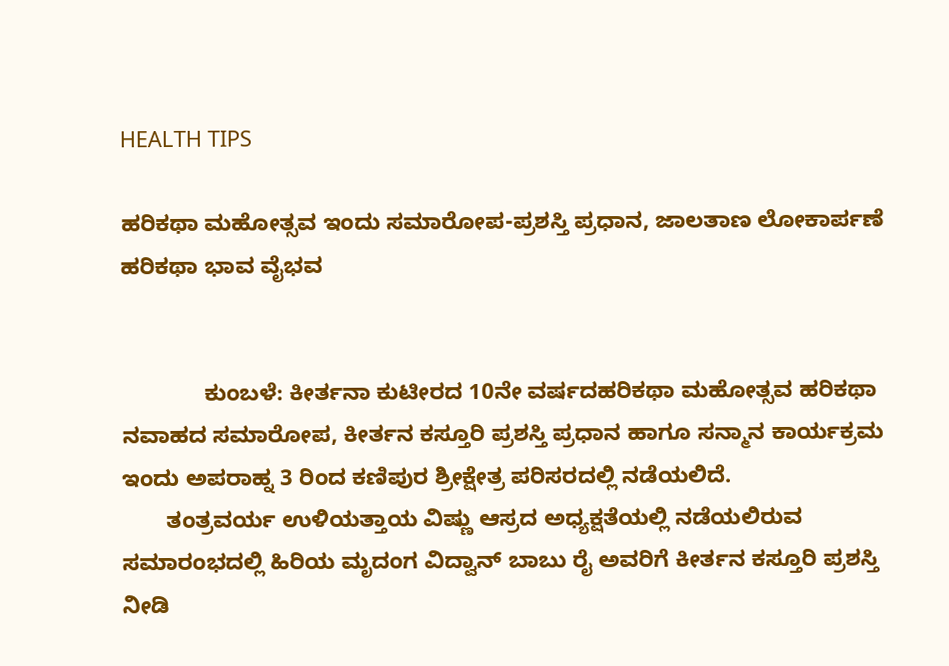HEALTH TIPS

ಹರಿಕಥಾ ಮಹೋತ್ಸವ ಇಂದು ಸಮಾರೋಪ-ಪ್ರಶಸ್ತಿ ಪ್ರಧಾನ, ಜಾಲತಾಣ ಲೋಕಾರ್ಪಣೆ ಹರಿಕಥಾ ಭಾವ ವೈಭವ


             ಕುಂಬಳೆ: ಕೀರ್ತನಾ ಕುಟೀರದ 10ನೇ ವರ್ಷದಹರಿಕಥಾ ಮಹೋತ್ಸವ ಹರಿಕಥಾ ನವಾಹದ ಸಮಾರೋಪ, ಕೀರ್ತನ ಕಸ್ತೂರಿ ಪ್ರಶಸ್ತಿ ಪ್ರಧಾನ ಹಾಗೂ ಸನ್ಮಾನ ಕಾರ್ಯಕ್ರಮ ಇಂದು ಅಪರಾಹ್ನ 3 ರಿಂದ ಕಣಿಪುರ ಶ್ರೀಕ್ಷೇತ್ರ ಪರಿಸರದಲ್ಲಿ ನಡೆಯಲಿದೆ.
       ತಂತ್ರವರ್ಯ ಉಳಿಯತ್ತಾಯ ವಿಷ್ಣು ಆಸ್ರದ ಅಧ್ಯಕ್ಷತೆಯಲ್ಲಿ ನಡೆಯಲಿರುವ ಸಮಾರಂಭದಲ್ಲಿ ಹಿರಿಯ ಮೃದಂಗ ವಿದ್ವಾನ್ ಬಾಬು ರೈ ಅವರಿಗೆ ಕೀರ್ತನ ಕಸ್ತೂರಿ ಪ್ರಶಸ್ತಿ ನೀಡಿ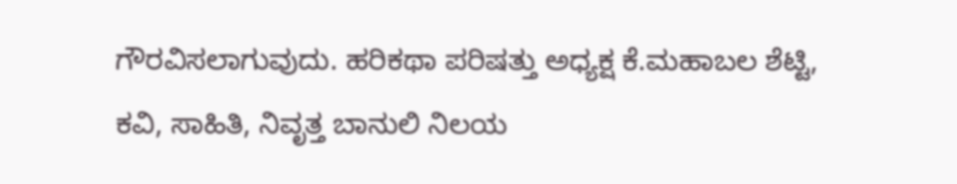ಗೌರವಿಸಲಾಗುವುದು. ಹರಿಕಥಾ ಪರಿಷತ್ತು ಅಧ್ಯಕ್ಷ ಕೆ.ಮಹಾಬಲ ಶೆಟ್ಟಿ, ಕವಿ, ಸಾಹಿತಿ, ನಿವೃತ್ತ ಬಾನುಲಿ ನಿಲಯ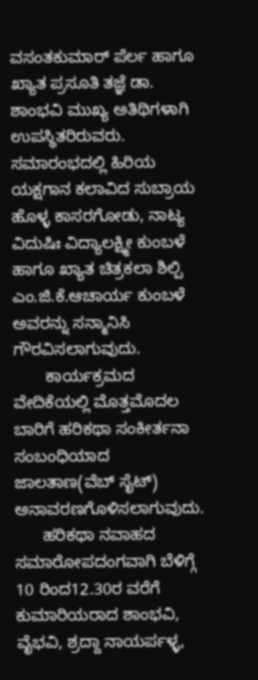ವಸಂತಕುಮಾರ್ ಪೆರ್ಲ ಹಾಗೂ ಖ್ಯಾತ ಪ್ರಸೂತಿ ತಜ್ಞೆ ಡಾ. ಶಾಂಭವಿ ಮುಖ್ಯ ಅತಿಥಿಗಳಾಗಿ ಉಪಸ್ಥಿತರಿರುವರು. ಸಮಾರಂಭದಲ್ಲಿ ಹಿರಿಯ ಯಕ್ಷಗಾನ ಕಲಾವಿದ ಸುಬ್ರಾಯ ಹೊಳ್ಳ ಕಾಸರಗೋಡು, ನಾಟ್ಯ ವಿದುಷಿಃ ವಿದ್ಯಾಲಕ್ಷ್ಮೀ ಕುಂಬಳೆ ಹಾಗೂ ಖ್ಯಾತ ಚಿತ್ರಕಲಾ ಶಿಲ್ಪಿ ಎಂ.ಜಿ.ಕೆ.ಆಚಾರ್ಯ ಕುಂಬಳೆ ಅವರನ್ನು ಸನ್ಮಾನಿಸಿ ಗೌರವಿಸಲಾಗುವುದು.
       ಕಾರ್ಯಕ್ರಮದ ವೇದಿಕೆಯಲ್ಲಿ ಮೊತ್ತಮೊದಲ ಬಾರಿಗೆ ಹರಿಕಥಾ ಸಂಕೀರ್ತನಾ ಸಂಬಂಧಿಯಾದ ಜಾಲತಾಣ(ವೆಬ್ ಸೈಟ್) ಅನಾವರಣಗೊಳಿಸಲಾಗುವುದು.
      ಹರಿಕಥಾ ನವಾಹದ ಸಮಾರೋಪದಂಗವಾಗಿ ಬೆಳಿಗ್ಗೆ 10 ರಿಂದ12.30ರ ವರೆಗೆ ಕುಮಾರಿಯರಾದ ಶಾಂಭವಿ, ವೈಭವಿ, ಶ್ರದ್ದಾ ನಾಯರ್ಪಳ್ಳ,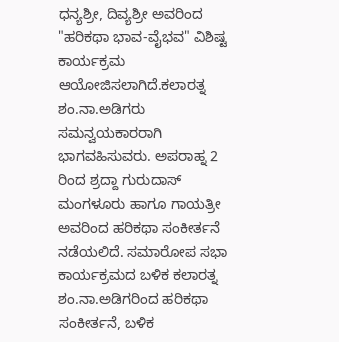ಧನ್ಯಶ್ರೀ, ದಿವ್ಯಶ್ರೀ ಅವರಿಂದ "ಹರಿಕಥಾ ಭಾವ-ವೈಭವ" ವಿಶಿಷ್ಟ ಕಾರ್ಯಕ್ರಮ ಆಯೋಜಿಸಲಾಗಿದೆ.ಕಲಾರತ್ನ ಶಂ.ನಾ.ಅಡಿಗರು ಸಮನ್ವಯಕಾರರಾಗಿ ಭಾಗವಹಿಸುವರು. ಅಪರಾಹ್ನ 2 ರಿಂದ ಶ್ರದ್ದಾ ಗುರುದಾಸ್ ಮಂಗಳೂರು ಹಾಗೂ ಗಾಯತ್ರೀ ಅವರಿಂದ ಹರಿಕಥಾ ಸಂಕೀರ್ತನೆ ನಡೆಯಲಿದೆ. ಸಮಾರೋಪ ಸಭಾ ಕಾರ್ಯಕ್ರಮದ ಬಳಿಕ ಕಲಾರತ್ನ ಶಂ.ನಾ.ಅಡಿಗರಿಂದ ಹರಿಕಥಾ ಸಂಕೀರ್ತನೆ, ಬಳಿಕ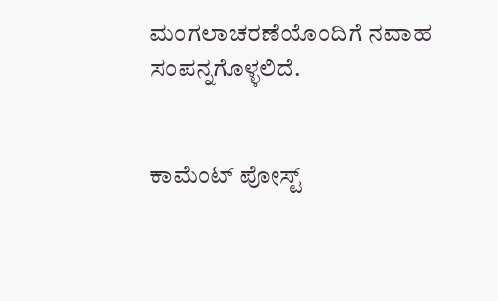ಮಂಗಲಾಚರಣೆಯೊಂದಿಗೆ ನವಾಹ ಸಂಪನ್ನಗೊಳ್ಳಲಿದೆ.


ಕಾಮೆಂಟ್‌‌ ಪೋಸ್ಟ್‌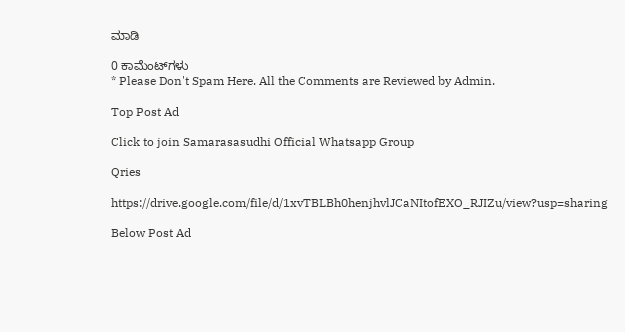ಮಾಡಿ

0 ಕಾಮೆಂಟ್‌ಗಳು
* Please Don't Spam Here. All the Comments are Reviewed by Admin.

Top Post Ad

Click to join Samarasasudhi Official Whatsapp Group

Qries

https://drive.google.com/file/d/1xvTBLBh0henjhvlJCaNItofEXO_RJIZu/view?usp=sharing

Below Post Ad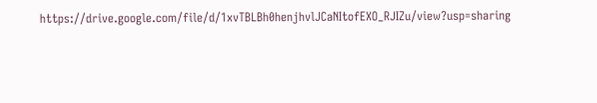https://drive.google.com/file/d/1xvTBLBh0henjhvlJCaNItofEXO_RJIZu/view?usp=sharing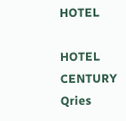HOTEL

HOTEL
CENTURY
Qries